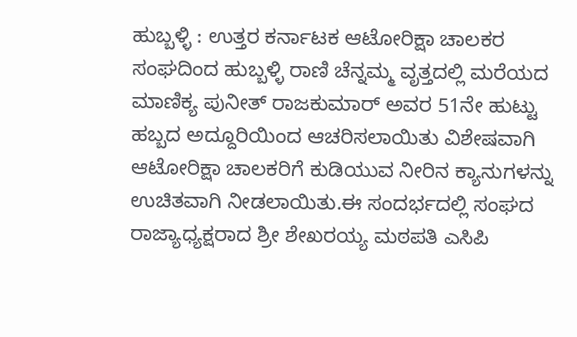ಹುಬ್ಬಳ್ಳಿ : ಉತ್ತರ ಕರ್ನಾಟಕ ಆಟೋರಿಕ್ಷಾ ಚಾಲಕರ ಸಂಘದಿಂದ ಹುಬ್ಬಳ್ಳಿ ರಾಣಿ ಚೆನ್ನಮ್ಮ ವೃತ್ತದಲ್ಲಿ ಮರೆಯದ ಮಾಣಿಕ್ಯ ಪುನೀತ್ ರಾಜಕುಮಾರ್ ಅವರ 51ನೇ ಹುಟ್ಟು ಹಬ್ಬದ ಅದ್ದೂರಿಯಿಂದ ಆಚರಿಸಲಾಯಿತು ವಿಶೇಷವಾಗಿ ಆಟೋರಿಕ್ಷಾ ಚಾಲಕರಿಗೆ ಕುಡಿಯುವ ನೀರಿನ ಕ್ಯಾನುಗಳನ್ನು ಉಚಿತವಾಗಿ ನೀಡಲಾಯಿತು.ಈ ಸಂದರ್ಭದಲ್ಲಿ ಸಂಘದ ರಾಜ್ಯಾಧ್ಯಕ್ಷರಾದ ಶ್ರೀ ಶೇಖರಯ್ಯ ಮಠಪತಿ ಎಸಿಪಿ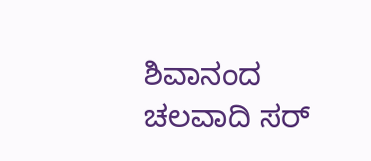ಶಿವಾನಂದ ಚಲವಾದಿ ಸರ್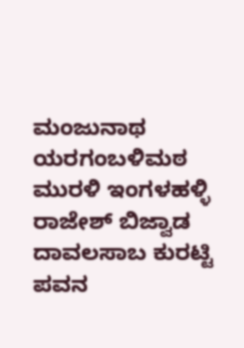ಮಂಜುನಾಥ ಯರಗಂಬಳಿಮಠ ಮುರಳಿ ಇಂಗಳಹಳ್ಳಿ ರಾಜೇಶ್ ಬಿಜ್ವಾಡ ದಾವಲಸಾಬ ಕುರಟ್ಟಿ ಪವನ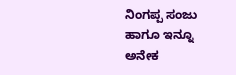ನಿಂಗಪ್ಪ ಸಂಜು ಹಾಗೂ ಇನ್ನೂ ಅನೇಕ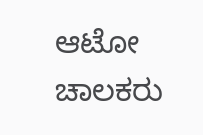ಆಟೋ ಚಾಲಕರು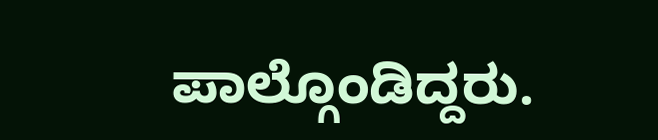ಪಾಲ್ಗೊಂಡಿದ್ದರು.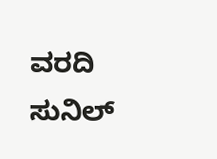ವರದಿ ಸುನಿಲ್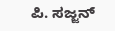ಪಿ. ಸಜ್ಜನ್